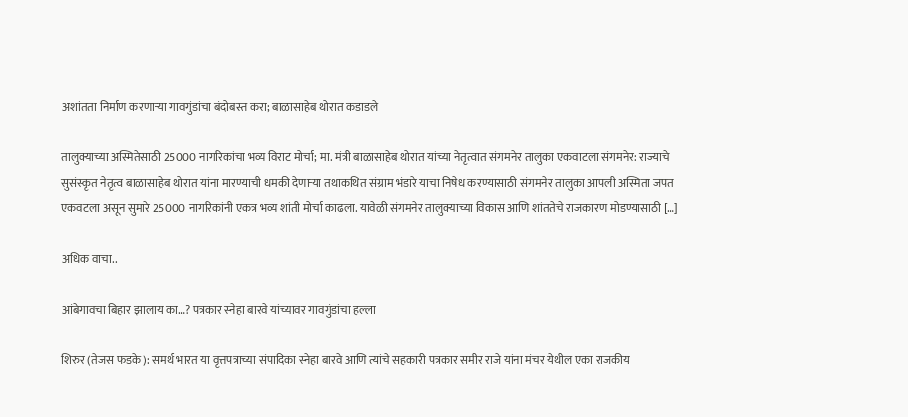अशांतता निर्माण करणाऱ्या गावगुंडांचा बंदोबस्त करा; बाळासाहेब थोरात कडाडले

तालुक्याच्या अस्मितेसाठी 25000 नागरिकांचा भव्य विराट मोर्चा; मा. मंत्री बाळासाहेब थोरात यांच्या नेतृत्वात संगमनेर तालुका एकवाटला संगमनेर: राज्याचे सुसंस्कृत नेतृत्व बाळासाहेब थोरात यांना मारण्याची धमकी देणाऱ्या तथाकथित संग्राम भंडारे याचा निषेध करण्यासाठी संगमनेर तालुका आपली अस्मिता जपत एकवटला असून सुमारे 25000 नागरिकांनी एकत्र भव्य शांती मोर्चा काढला. यावेळी संगमनेर तालुक्याच्या विकास आणि शांततेचे राजकारण मोडण्यासाठी […]

अधिक वाचा..

आंबेगावचा बिहार झालाय का…? पत्रकार स्नेहा बारवे यांच्यावर गावगुंडांचा हल्ला

शिरुर (तेजस फडके): समर्थ भारत या वृत्तपत्राच्या संपादिका स्नेहा बारवे आणि त्यांचे सहकारी पत्रकार समीर राजे यांना मंचर येथील एका राजकीय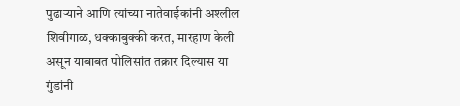पुढाऱ्याने आणि त्यांच्या नातेवाईकांनी अश्लील शिवीगाळ, धक्काबुक्की करत, मारहाण केली असून याबाबत पोलिसांत तक्रार दिल्यास या गुंडांनी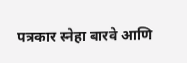पत्रकार स्नेहा बारवे आणि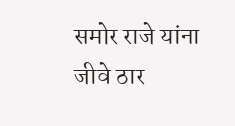समोर राजे यांना जीवे ठार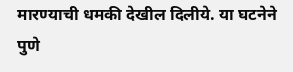मारण्याची धमकी देखील दिलीये. या घटनेने पुणे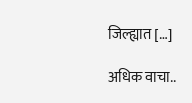जिल्ह्यात […]

अधिक वाचा..